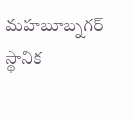మహబూబ్నగర్ స్థానిక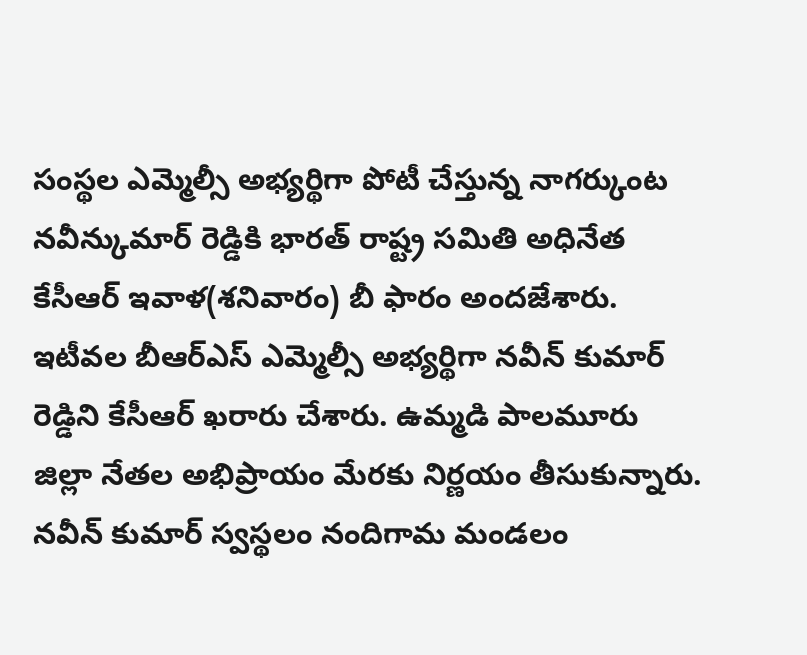సంస్థల ఎమ్మెల్సీ అభ్యర్థిగా పోటీ చేస్తున్న నాగర్కుంట నవీన్కుమార్ రెడ్డికి భారత్ రాష్ట్ర సమితి అధినేత కేసీఆర్ ఇవాళ(శనివారం) బీ ఫారం అందజేశారు. ఇటీవల బీఆర్ఎస్ ఎమ్మెల్సీ అభ్యర్థిగా నవీన్ కుమార్ రెడ్డిని కేసీఆర్ ఖరారు చేశారు. ఉమ్మడి పాలమూరు జిల్లా నేతల అభిప్రాయం మేరకు నిర్ణయం తీసుకున్నారు. నవీన్ కుమార్ స్వస్థలం నందిగామ మండలం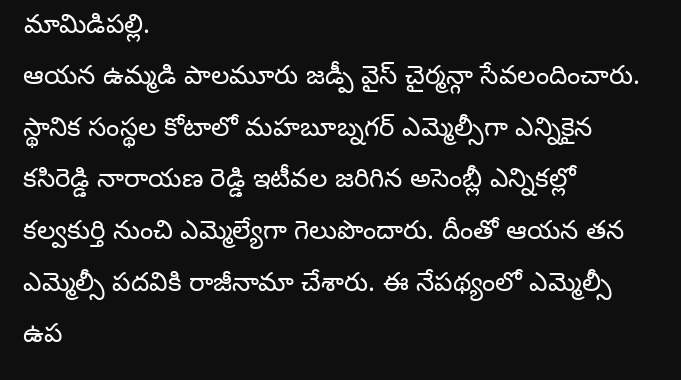మామిడిపల్లి.
ఆయన ఉమ్మడి పాలమూరు జడ్పీ వైస్ చైర్మన్గా సేవలందించారు. స్థానిక సంస్థల కోటాలో మహబూబ్నగర్ ఎమ్మెల్సీగా ఎన్నికైన కసిరెడ్డి నారాయణ రెడ్డి ఇటీవల జరిగిన అసెంబ్లీ ఎన్నికల్లో కల్వకుర్తి నుంచి ఎమ్మెల్యేగా గెలుపొందారు. దీంతో ఆయన తన ఎమ్మెల్సీ పదవికి రాజీనామా చేశారు. ఈ నేపథ్యంలో ఎమ్మెల్సీ ఉప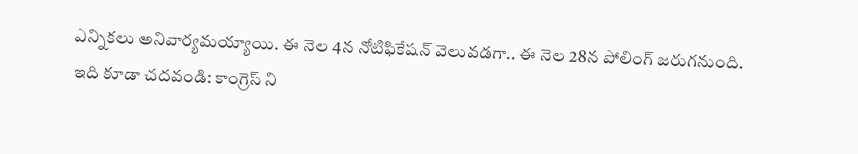ఎన్నికలు అనివార్యమయ్యాయి. ఈ నెల 4న నోటిఫికేషన్ వెలువడగా.. ఈ నెల 28న పోలింగ్ జరుగనుంది.
ఇది కూడా చదవండి: కాంగ్రెస్ ని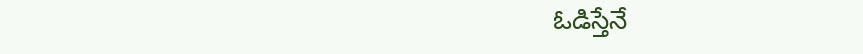ఓడిస్తేనే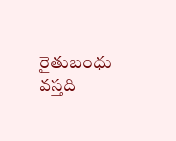రైతుబంధు వస్తది